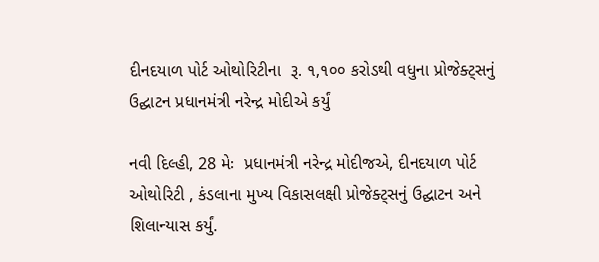દીનદયાળ પોર્ટ ઓથોરિટીના  રૂ. ૧,૧૦૦ કરોડથી વધુના પ્રોજેક્ટ્સનું ઉદ્ઘાટન પ્રધાનમંત્રી નરેન્દ્ર મોદીએ કર્યું

નવી દિલ્હી, 28 મેઃ  પ્રધાનમંત્રી નરેન્દ્ર મોદીજએ, દીનદયાળ પોર્ટ ઓથોરિટી , કંડલાના મુખ્ય વિકાસલક્ષી પ્રોજેક્ટ્સનું ઉદ્ઘાટન અને શિલાન્યાસ કર્યું.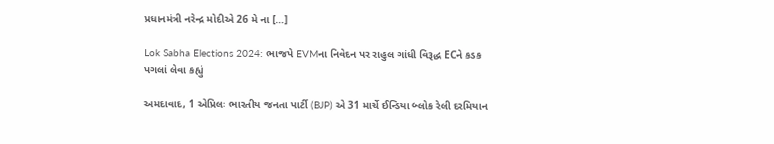પ્રધાનમંત્રી નરેન્દ્ર મોદીએ 26 મે ના […]

Lok Sabha Elections 2024: ભાજપે EVMના નિવેદન પર રાહુલ ગાંધી વિરૂદ્ધ ECને કડક પગલાં લેવા કહ્યું

અમદાવાદ, 1 એપ્રિલઃ ભારતીય જનતા પાર્ટી (BJP) એ 31 માર્ચે ઈન્ડિયા બ્લોક રેલી દરમિયાન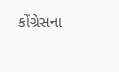કોંગ્રેસના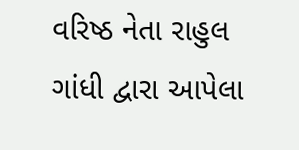વરિષ્ઠ નેતા રાહુલ ગાંધી દ્વારા આપેલા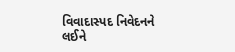વિવાદાસ્પદ નિવેદનને લઈને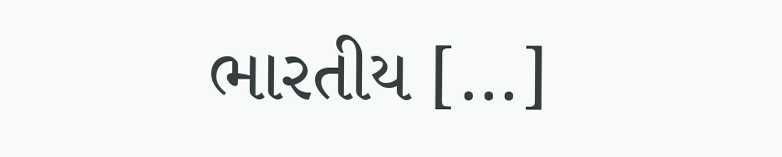ભારતીય […]